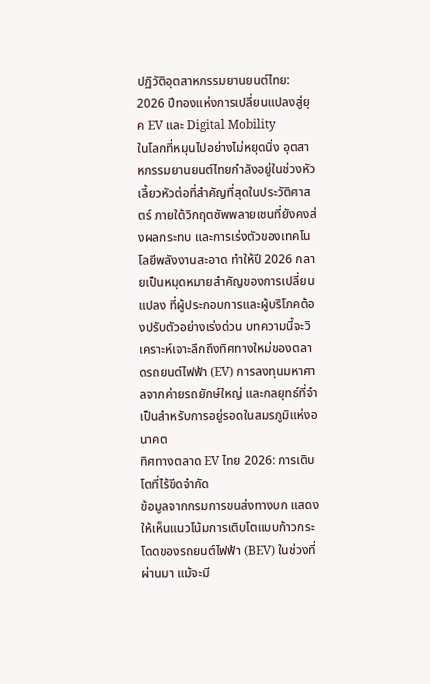ปฏิวัติอุตสาหกรรมยานยนต์ไทย: 2026 ปีทองแห่งการเปลี่ยนแปลงสู่ยุค EV และ Digital Mobility
ในโลกที่หมุนไปอย่างไม่หยุดนิ่ง อุตสาหกรรมยานยนต์ไทยกำลังอยู่ในช่วงหัวเลี้ยวหัวต่อที่สำคัญที่สุดในประวัติศาสตร์ ภายใต้วิกฤตซัพพลายเชนที่ยังคงส่งผลกระทบ และการเร่งตัวของเทคโนโลยีพลังงานสะอาด ทำให้ปี 2026 กลายเป็นหมุดหมายสำคัญของการเปลี่ยนแปลง ที่ผู้ประกอบการและผู้บริโภคต้องปรับตัวอย่างเร่งด่วน บทความนี้จะวิเคราะห์เจาะลึกถึงทิศทางใหม่ของตลาดรถยนต์ไฟฟ้า (EV) การลงทุนมหาศาลจากค่ายรถยักษ์ใหญ่ และกลยุทธ์ที่จำเป็นสำหรับการอยู่รอดในสมรภูมิแห่งอนาคต
ทิศทางตลาด EV ไทย 2026: การเติบโตที่ไร้ขีดจำกัด
ข้อมูลจากกรมการขนส่งทางบก แสดงให้เห็นแนวโน้มการเติบโตแบบก้าวกระโดดของรถยนต์ไฟฟ้า (BEV) ในช่วงที่ผ่านมา แม้จะมี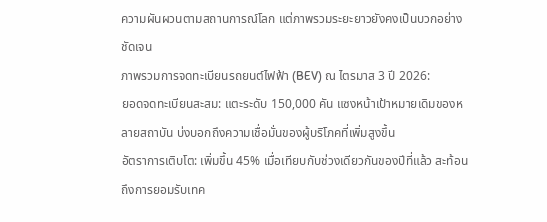ความผันผวนตามสถานการณ์โลก แต่ภาพรวมระยะยาวยังคงเป็นบวกอย่างชัดเจน
ภาพรวมการจดทะเบียนรถยนต์ไฟฟ้า (BEV) ณ ไตรมาส 3 ปี 2026:
ยอดจดทะเบียนสะสม: แตะระดับ 150,000 คัน แซงหน้าเป้าหมายเดิมของหลายสถาบัน บ่งบอกถึงความเชื่อมั่นของผู้บริโภคที่เพิ่มสูงขึ้น
อัตราการเติบโต: เพิ่มขึ้น 45% เมื่อเทียบกับช่วงเดียวกันของปีที่แล้ว สะท้อนถึงการยอมรับเทค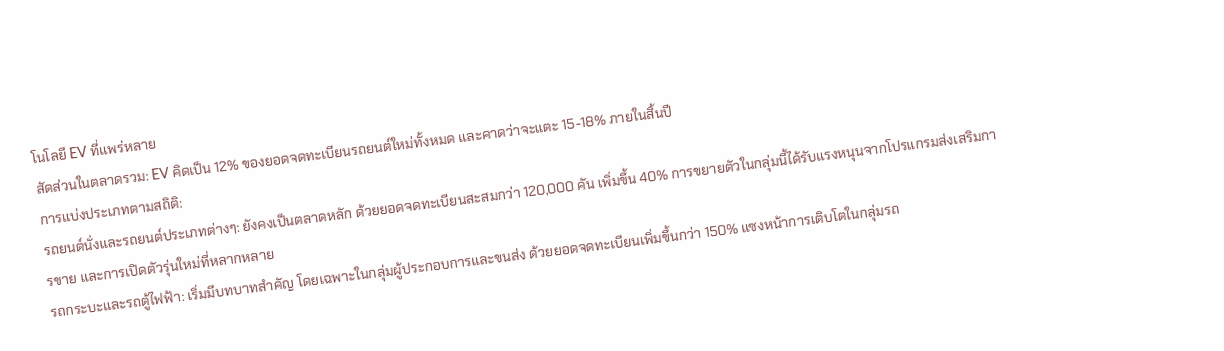โนโลยี EV ที่แพร่หลาย
สัดส่วนในตลาดรวม: EV คิดเป็น 12% ของยอดจดทะเบียนรถยนต์ใหม่ทั้งหมด และคาดว่าจะแตะ 15-18% ภายในสิ้นปี
การแบ่งประเภทตามสถิติ:
รถยนต์นั่งและรถยนต์ประเภทต่างๆ: ยังคงเป็นตลาดหลัก ด้วยยอดจดทะเบียนสะสมกว่า 120,000 คัน เพิ่มขึ้น 40% การขยายตัวในกลุ่มนี้ได้รับแรงหนุนจากโปรแกรมส่งเสริมการขาย และการเปิดตัวรุ่นใหม่ที่หลากหลาย
รถกระบะและรถตู้ไฟฟ้า: เริ่มมีบทบาทสำคัญ โดยเฉพาะในกลุ่มผู้ประกอบการและขนส่ง ด้วยยอดจดทะเบียนเพิ่มขึ้นกว่า 150% แซงหน้าการเติบโตในกลุ่มรถ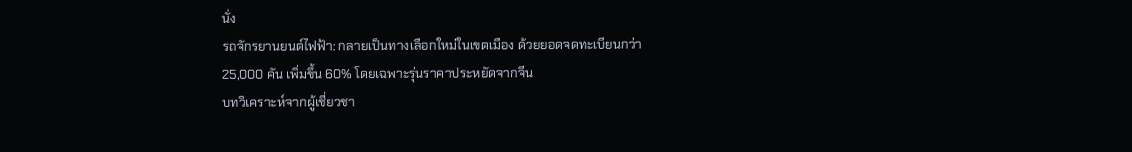นั่ง
รถจักรยานยนต์ไฟฟ้า: กลายเป็นทางเลือกใหม่ในเขตเมือง ด้วยยอดจดทะเบียนกว่า 25,000 คัน เพิ่มขึ้น 60% โดยเฉพาะรุ่นราคาประหยัดจากจีน
บทวิเคราะห์จากผู้เชี่ยวชา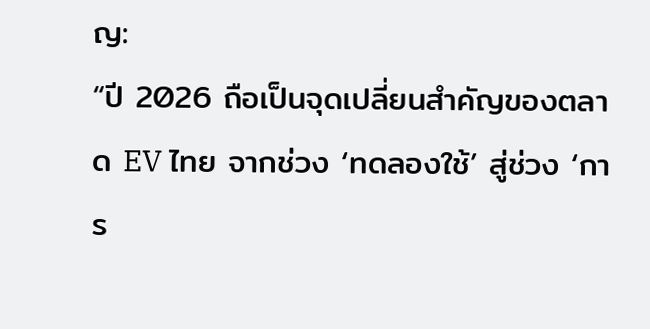ญ:
“ปี 2026 ถือเป็นจุดเปลี่ยนสำคัญของตลาด EV ไทย จากช่วง ‘ทดลองใช้’ สู่ช่วง ‘การ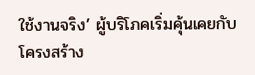ใช้งานจริง’ ผู้บริโภคเริ่มคุ้นเคยกับโครงสร้าง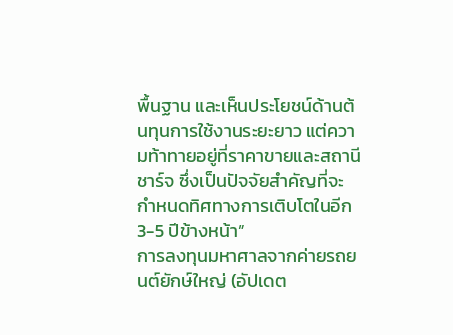พื้นฐาน และเห็นประโยชน์ด้านต้นทุนการใช้งานระยะยาว แต่ความท้าทายอยู่ที่ราคาขายและสถานีชาร์จ ซึ่งเป็นปัจจัยสำคัญที่จะกำหนดทิศทางการเติบโตในอีก 3-5 ปีข้างหน้า”
การลงทุนมหาศาลจากค่ายรถยนต์ยักษ์ใหญ่ (อัปเดต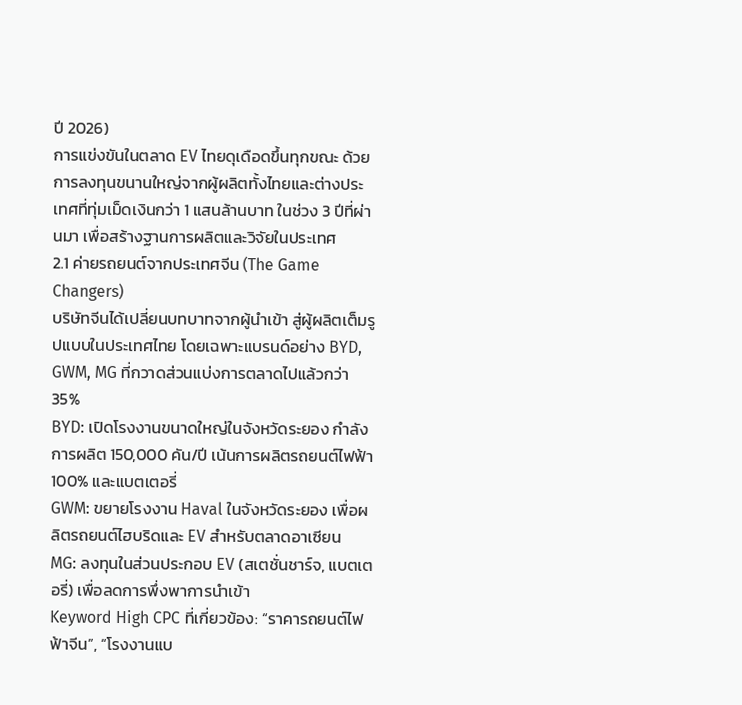ปี 2026)
การแข่งขันในตลาด EV ไทยดุเดือดขึ้นทุกขณะ ด้วยการลงทุนขนานใหญ่จากผู้ผลิตทั้งไทยและต่างประเทศที่ทุ่มเม็ดเงินกว่า 1 แสนล้านบาท ในช่วง 3 ปีที่ผ่านมา เพื่อสร้างฐานการผลิตและวิจัยในประเทศ
2.1 ค่ายรถยนต์จากประเทศจีน (The Game Changers)
บริษัทจีนได้เปลี่ยนบทบาทจากผู้นำเข้า สู่ผู้ผลิตเต็มรูปแบบในประเทศไทย โดยเฉพาะแบรนด์อย่าง BYD, GWM, MG ที่กวาดส่วนแบ่งการตลาดไปแล้วกว่า 35%
BYD: เปิดโรงงานขนาดใหญ่ในจังหวัดระยอง กำลังการผลิต 150,000 คัน/ปี เน้นการผลิตรถยนต์ไฟฟ้า 100% และแบตเตอรี่
GWM: ขยายโรงงาน Haval ในจังหวัดระยอง เพื่อผลิตรถยนต์ไฮบริดและ EV สำหรับตลาดอาเซียน
MG: ลงทุนในส่วนประกอบ EV (สเตชั่นชาร์จ, แบตเตอรี่) เพื่อลดการพึ่งพาการนำเข้า
Keyword High CPC ที่เกี่ยวข้อง: “ราคารถยนต์ไฟฟ้าจีน”, “โรงงานแบ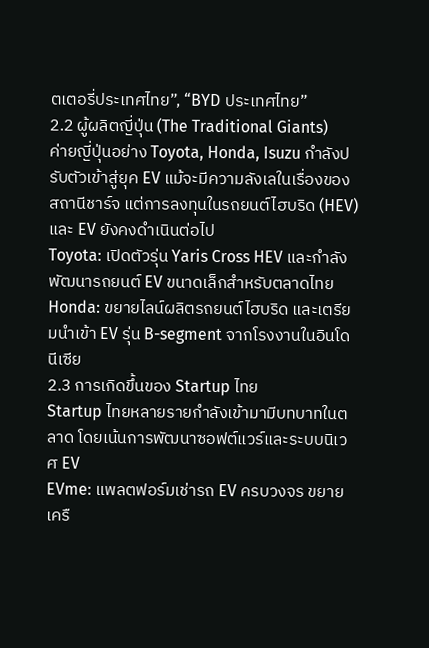ตเตอรี่ประเทศไทย”, “BYD ประเทศไทย”
2.2 ผู้ผลิตญี่ปุ่น (The Traditional Giants)
ค่ายญี่ปุ่นอย่าง Toyota, Honda, Isuzu กำลังปรับตัวเข้าสู่ยุค EV แม้จะมีความลังเลในเรื่องของสถานีชาร์จ แต่การลงทุนในรถยนต์ไฮบริด (HEV) และ EV ยังคงดำเนินต่อไป
Toyota: เปิดตัวรุ่น Yaris Cross HEV และกำลังพัฒนารถยนต์ EV ขนาดเล็กสำหรับตลาดไทย
Honda: ขยายไลน์ผลิตรถยนต์ไฮบริด และเตรียมนำเข้า EV รุ่น B-segment จากโรงงานในอินโดนีเซีย
2.3 การเกิดขึ้นของ Startup ไทย
Startup ไทยหลายรายกำลังเข้ามามีบทบาทในตลาด โดยเน้นการพัฒนาซอฟต์แวร์และระบบนิเวศ EV
EVme: แพลตฟอร์มเช่ารถ EV ครบวงจร ขยายเครื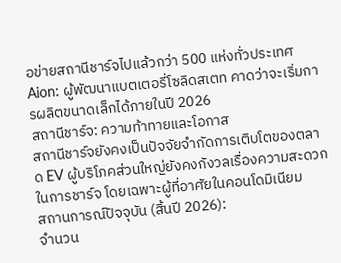อข่ายสถานีชาร์จไปแล้วกว่า 500 แห่งทั่วประเทศ
Aion: ผู้พัฒนาแบตเตอรี่โซลิดสเตท คาดว่าจะเริ่มการผลิตขนาดเล็กได้ภายในปี 2026
สถานีชาร์จ: ความท้าทายและโอกาส
สถานีชาร์จยังคงเป็นปัจจัยจำกัดการเติบโตของตลาด EV ผู้บริโภคส่วนใหญ่ยังคงกังวลเรื่องความสะดวกในการชาร์จ โดยเฉพาะผู้ที่อาศัยในคอนโดมิเนียม
สถานการณ์ปัจจุบัน (สิ้นปี 2026):
จำนวน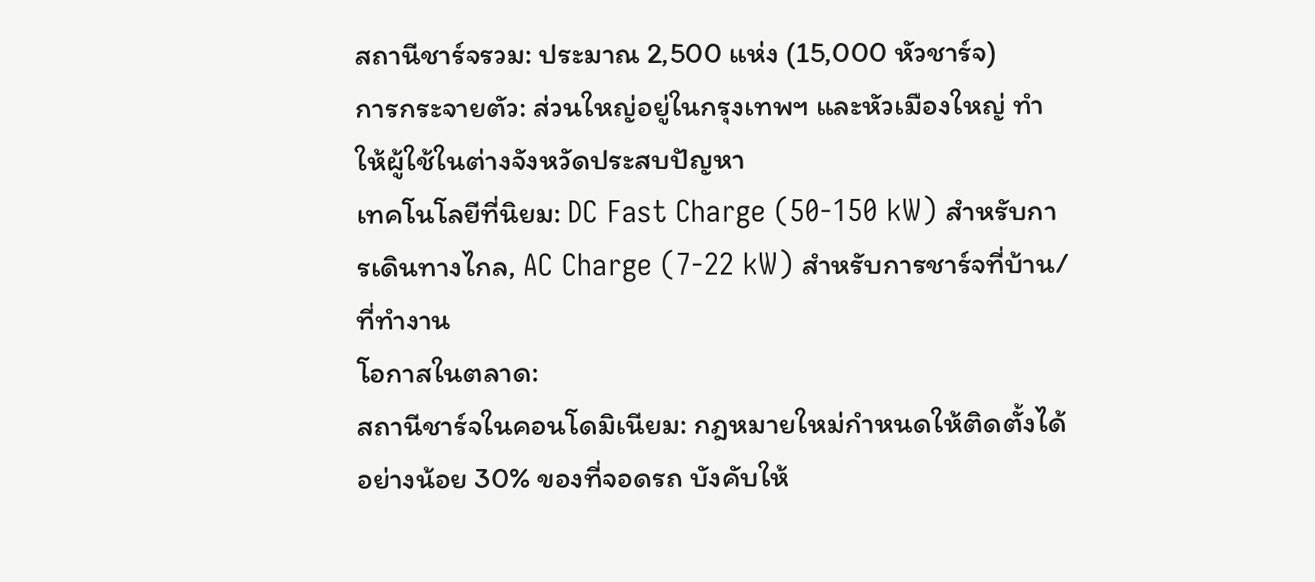สถานีชาร์จรวม: ประมาณ 2,500 แห่ง (15,000 หัวชาร์จ)
การกระจายตัว: ส่วนใหญ่อยู่ในกรุงเทพฯ และหัวเมืองใหญ่ ทำให้ผู้ใช้ในต่างจังหวัดประสบปัญหา
เทคโนโลยีที่นิยม: DC Fast Charge (50-150 kW) สำหรับการเดินทางไกล, AC Charge (7-22 kW) สำหรับการชาร์จที่บ้าน/ที่ทำงาน
โอกาสในตลาด:
สถานีชาร์จในคอนโดมิเนียม: กฎหมายใหม่กำหนดให้ติดตั้งได้อย่างน้อย 30% ของที่จอดรถ บังคับให้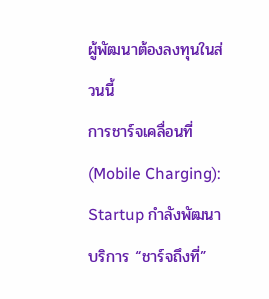ผู้พัฒนาต้องลงทุนในส่วนนี้
การชาร์จเคลื่อนที่ (Mobile Charging): Startup กำลังพัฒนาบริการ “ชาร์จถึงที่”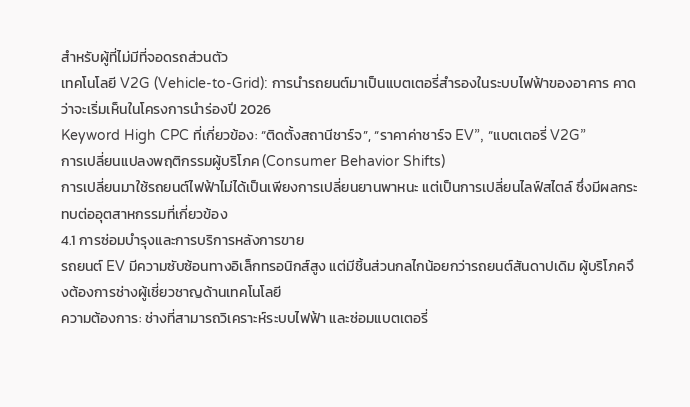สำหรับผู้ที่ไม่มีที่จอดรถส่วนตัว
เทคโนโลยี V2G (Vehicle-to-Grid): การนำรถยนต์มาเป็นแบตเตอรี่สำรองในระบบไฟฟ้าของอาคาร คาดว่าจะเริ่มเห็นในโครงการนำร่องปี 2026
Keyword High CPC ที่เกี่ยวข้อง: “ติดตั้งสถานีชาร์จ”, “ราคาค่าชาร์จ EV”, “แบตเตอรี่ V2G”
การเปลี่ยนแปลงพฤติกรรมผู้บริโภค (Consumer Behavior Shifts)
การเปลี่ยนมาใช้รถยนต์ไฟฟ้าไม่ได้เป็นเพียงการเปลี่ยนยานพาหนะ แต่เป็นการเปลี่ยนไลฟ์สไตล์ ซึ่งมีผลกระทบต่ออุตสาหกรรมที่เกี่ยวข้อง
4.1 การซ่อมบำรุงและการบริการหลังการขาย
รถยนต์ EV มีความซับซ้อนทางอิเล็กทรอนิกส์สูง แต่มีชิ้นส่วนกลไกน้อยกว่ารถยนต์สันดาปเดิม ผู้บริโภคจึงต้องการช่างผู้เชี่ยวชาญด้านเทคโนโลยี
ความต้องการ: ช่างที่สามารถวิเคราะห์ระบบไฟฟ้า และซ่อมแบตเตอรี่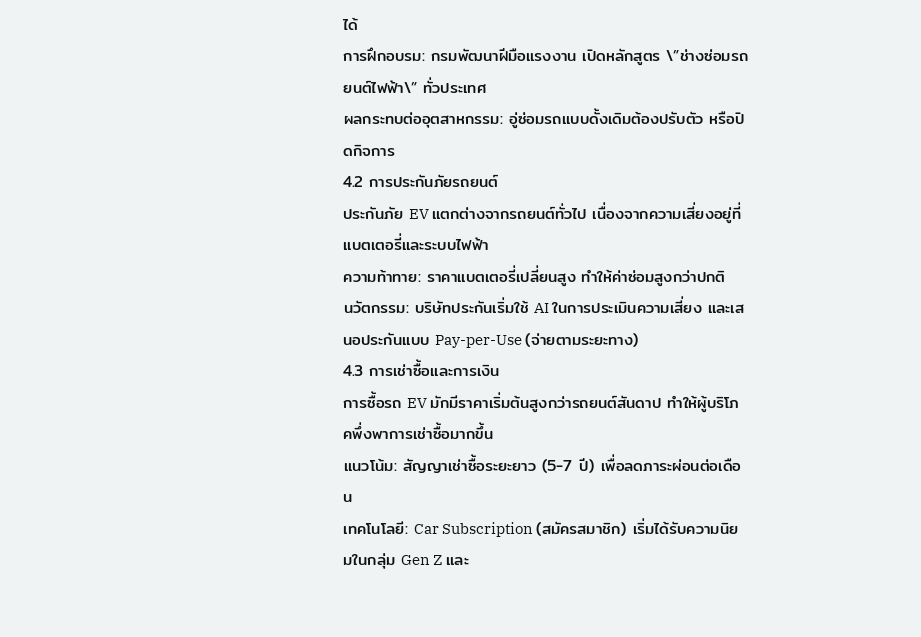ได้
การฝึกอบรม: กรมพัฒนาฝีมือแรงงาน เปิดหลักสูตร \”ช่างซ่อมรถยนต์ไฟฟ้า\” ทั่วประเทศ
ผลกระทบต่ออุตสาหกรรม: อู่ซ่อมรถแบบดั้งเดิมต้องปรับตัว หรือปิดกิจการ
4.2 การประกันภัยรถยนต์
ประกันภัย EV แตกต่างจากรถยนต์ทั่วไป เนื่องจากความเสี่ยงอยู่ที่แบตเตอรี่และระบบไฟฟ้า
ความท้าทาย: ราคาแบตเตอรี่เปลี่ยนสูง ทำให้ค่าซ่อมสูงกว่าปกติ
นวัตกรรม: บริษัทประกันเริ่มใช้ AI ในการประเมินความเสี่ยง และเสนอประกันแบบ Pay-per-Use (จ่ายตามระยะทาง)
4.3 การเช่าซื้อและการเงิน
การซื้อรถ EV มักมีราคาเริ่มต้นสูงกว่ารถยนต์สันดาป ทำให้ผู้บริโภคพึ่งพาการเช่าซื้อมากขึ้น
แนวโน้ม: สัญญาเช่าซื้อระยะยาว (5-7 ปี) เพื่อลดภาระผ่อนต่อเดือน
เทคโนโลยี: Car Subscription (สมัครสมาชิก) เริ่มได้รับความนิยมในกลุ่ม Gen Z และ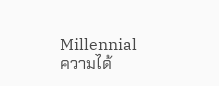Millennial
ความได้